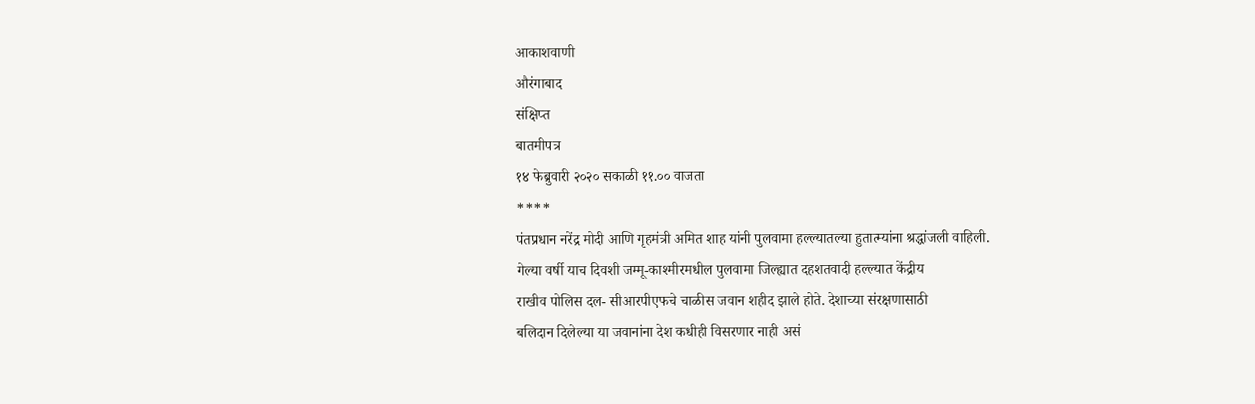आकाशवाणी
औरंगाबाद
संक्षिप्त
बातमीपत्र
१४ फेब्रुवारी २०२० सकाळी ११.०० वाजता
****
पंतप्रधान नरेंद्र मोदी आणि गृहमंत्री अमित शाह यांनी पुलवामा हल्ल्यातल्या हुतात्म्यांना श्रद्धांजली वाहिली.
गेल्या वर्षी याच दिवशी जम्मू-काश्मीरमधील पुलवामा जिल्ह्यात दहशतवादी हल्ल्यात केंद्रीय
राखीव पोलिस दल- सीआरपीएफचे चाळीस जवान शहीद झाले होते. देशाच्या संरक्षणासाठी
बलिदान दिलेल्या या जवानांना देश कधीही विसरणार नाही असं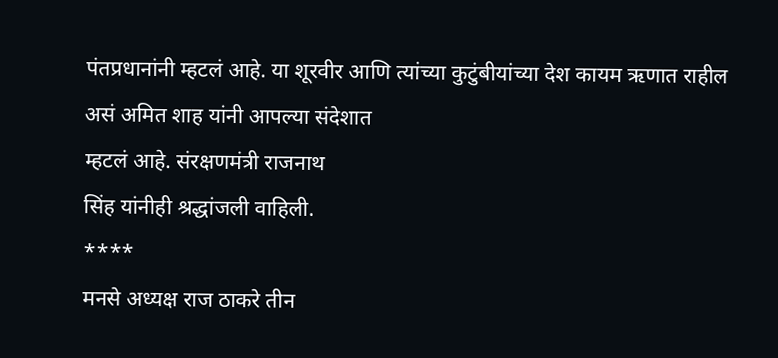पंतप्रधानांनी म्हटलं आहे. या शूरवीर आणि त्यांच्या कुटुंबीयांच्या देश कायम ऋणात राहील असं अमित शाह यांनी आपल्या संदेशात
म्हटलं आहे. संरक्षणमंत्री राजनाथ
सिंह यांनीही श्रद्धांजली वाहिली.
****
मनसे अध्यक्ष राज ठाकरे तीन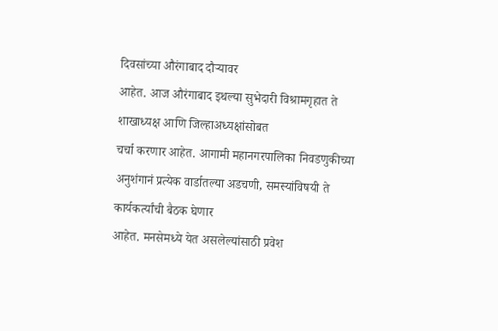दिवसांच्या औरंगाबाद दौऱ्यावर
आहेत. आज औरंगाबाद इथल्या सुभेदारी विश्रामगृहात ते शाखाध्यक्ष आणि जिल्हाअध्यक्षांसोबत
चर्चा करणार आहेत. आगामी महानगरपालिका निवडणुकीच्या
अनुशंगानं प्रत्येक वार्डातल्या अडचणी, समस्यांविषयी ते कार्यकर्त्यांची बैठक घेणार
आहेत. मनसेमध्ये येत असलेल्यांसाठी प्रवेश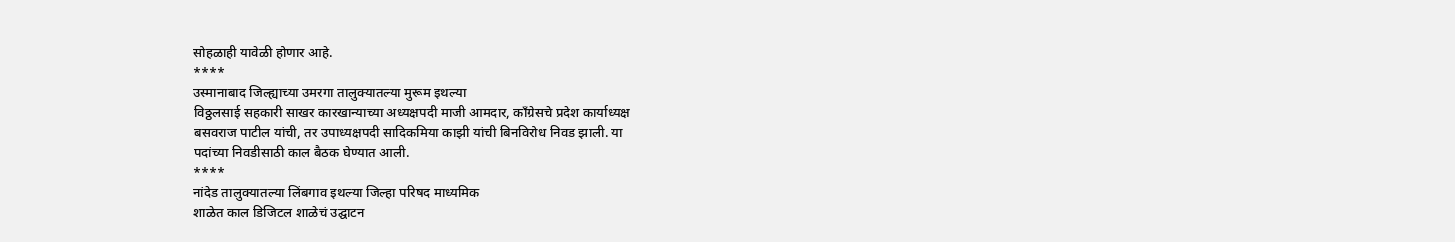सोहळाही यावेळी होणार आहे.
****
उस्मानाबाद जिल्ह्याच्या उमरगा तालुक्यातल्या मुरूम इथल्या
विठ्ठलसाई सहकारी साखर कारखान्याच्या अध्यक्षपदी माजी आमदार, कॉंग्रेसचे प्रदेश कार्याध्यक्ष
बसवराज पाटील यांची, तर उपाध्यक्षपदी सादिकमिया काझी यांची बिनविरोध निवड झाली. या
पदांच्या निवडीसाठी काल बैठक घेण्यात आली.
****
नांदेड तालुक्यातल्या लिंबगाव इथल्या जिल्हा परिषद माध्यमिक
शाळेत काल डिजिटल शाळेचं उद्घाटन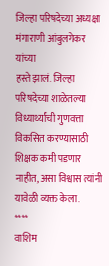जिल्हा परिषदेच्या अध्यक्षा मंगाराणी आंबुलगेकर यांच्या
हस्ते झालं. जिल्हा परिषदेच्या शाळेतल्या विध्यार्थ्यांची गुणवत्ता विकसित करण्यासाठी
शिक्षक कमी पडणार नाहीत, असा विश्वास त्यांनी यावेळी व्यक्त केला.
****
वाशिम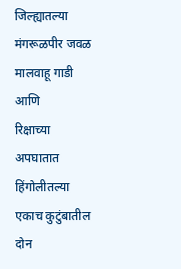जिल्ह्यातल्या मंगरूळपीर जवळ मालवाहू गाडी आणि
रिक्षाच्या अपघातात हिंगोलीतल्या एकाच कुटुंबातील दोन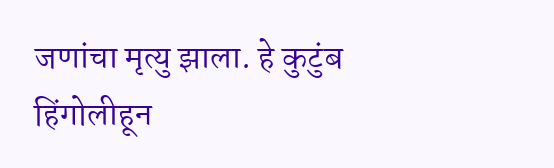जणांचा मृत्यु झाला. हे कुटुंब
हिंगोलीहून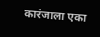कारंजाला एका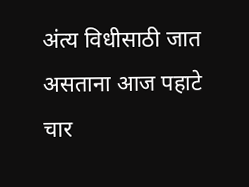अंत्य विधीसाठी जात असताना आज पहाटे चार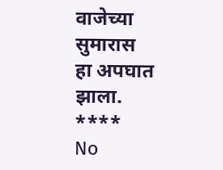वाजेच्या सुमारास
हा अपघात झाला.
****
No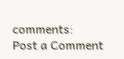comments:
Post a Comment